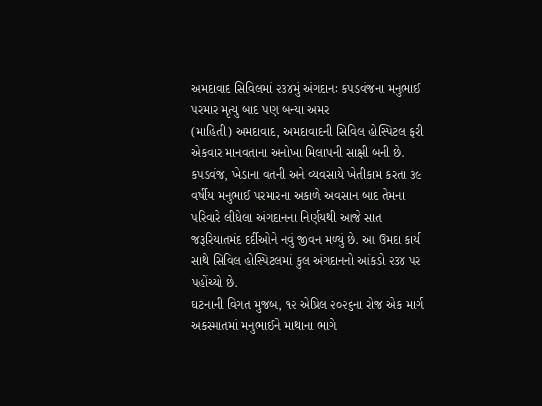અમદાવાદ સિવિલમાં ૨૩૪મું અંગદાનઃ કપડવંજના મનુભાઈ પરમાર મૃત્યુ બાદ પણ બન્યા અમર
(માહિતી) અમદાવાદ, અમદાવાદની સિવિલ હોસ્પિટલ ફરી એકવાર માનવતાના અનોખા મિલાપની સાક્ષી બની છે. કપડવંજ, ખેડાના વતની અને વ્યવસાયે ખેતીકામ કરતા ૩૯ વર્ષીય મનુભાઈ પરમારના અકાળે અવસાન બાદ તેમના પરિવારે લીધેલા અંગદાનના નિર્ણયથી આજે સાત જરૂરિયાતમંદ દર્દીઓને નવું જીવન મળ્યું છે. આ ઉમદા કાર્ય સાથે સિવિલ હોસ્પિટલમાં કુલ અંગદાનનો આંકડો ૨૩૪ પર પહોંચ્યો છે.
ઘટનાની વિગત મુજબ, ૧૨ એપ્રિલ ૨૦૨૬ના રોજ એક માર્ગ અકસ્માતમાં મનુભાઈને માથાના ભાગે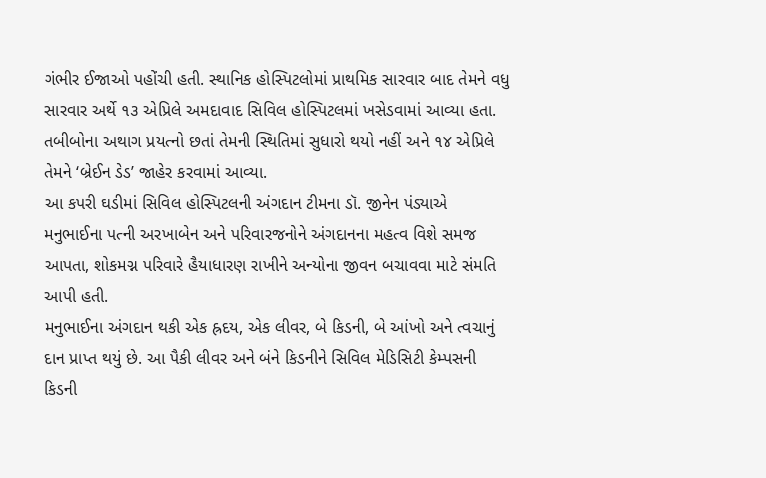ગંભીર ઈજાઓ પહોંચી હતી. સ્થાનિક હોસ્પિટલોમાં પ્રાથમિક સારવાર બાદ તેમને વધુ સારવાર અર્થે ૧૩ એપ્રિલે અમદાવાદ સિવિલ હોસ્પિટલમાં ખસેડવામાં આવ્યા હતા. તબીબોના અથાગ પ્રયત્નો છતાં તેમની સ્થિતિમાં સુધારો થયો નહીં અને ૧૪ એપ્રિલે તેમને ‘બ્રેઈન ડેડ’ જાહેર કરવામાં આવ્યા.
આ કપરી ઘડીમાં સિવિલ હોસ્પિટલની અંગદાન ટીમના ડૉ. જીનેન પંડ્યાએ મનુભાઈના પત્ની અરખાબેન અને પરિવારજનોને અંગદાનના મહત્વ વિશે સમજ આપતા, શોકમગ્ન પરિવારે હૈયાધારણ રાખીને અન્યોના જીવન બચાવવા માટે સંમતિ આપી હતી.
મનુભાઈના અંગદાન થકી એક હ્રદય, એક લીવર, બે કિડની, બે આંખો અને ત્વચાનું દાન પ્રાપ્ત થયું છે. આ પૈકી લીવર અને બંને કિડનીને સિવિલ મેડિસિટી કેમ્પસની કિડની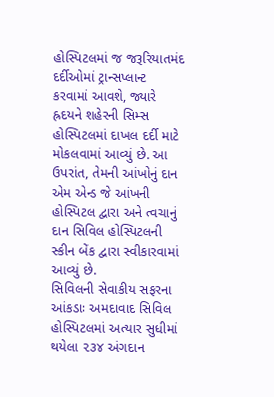હોસ્પિટલમાં જ જરૂરિયાતમંદ દર્દીઓમાં ટ્રાન્સપ્લાન્ટ કરવામાં આવશે, જ્યારે હ્રદયને શહેરની સિમ્સ હોસ્પિટલમાં દાખલ દર્દી માટે મોકલવામાં આવ્યું છે. આ ઉપરાંત, તેમની આંખોનું દાન એમ એન્ડ જે આંખની હોસ્પિટલ દ્વારા અને ત્વચાનું દાન સિવિલ હોસ્પિટલની સ્કીન બેંક દ્વારા સ્વીકારવામાં આવ્યું છે.
સિવિલની સેવાકીય સફરના આંકડાઃ અમદાવાદ સિવિલ હોસ્પિટલમાં અત્યાર સુધીમાં થયેલા ૨૩૪ અંગદાન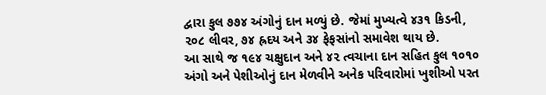દ્વારા કુલ ૭૭૪ અંગોનું દાન મળ્યું છે. જેમાં મુખ્યત્વે ૪૩૧ કિડની, ૨૦૮ લીવર, ૭૪ હ્રદય અને ૩૪ ફેફસાંનો સમાવેશ થાય છે.
આ સાથે જ ૧૯૪ ચક્ષુદાન અને ૪૨ ત્વચાના દાન સહિત કુલ ૧૦૧૦ અંગો અને પેશીઓનું દાન મેળવીને અનેક પરિવારોમાં ખુશીઓ પરત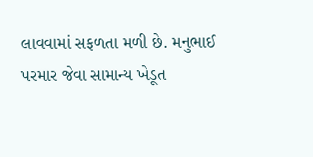લાવવામાં સફળતા મળી છે. મનુભાઈ પરમાર જેવા સામાન્ય ખેડૂત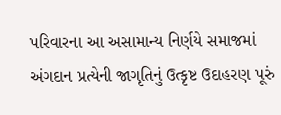પરિવારના આ અસામાન્ય નિર્ણયે સમાજમાં અંગદાન પ્રત્યેની જાગૃતિનું ઉત્કૃષ્ટ ઉદાહરણ પૂરું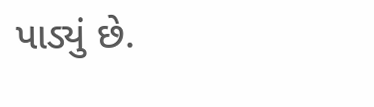પાડ્યું છે.